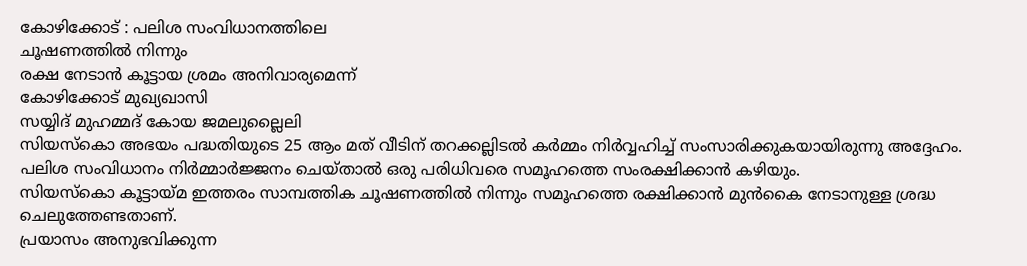കോഴിക്കോട് : പലിശ സംവിധാനത്തിലെ
ചൂഷണത്തിൽ നിന്നും
രക്ഷ നേടാൻ കൂട്ടായ ശ്രമം അനിവാര്യമെന്ന്
കോഴിക്കോട് മുഖ്യഖാസി
സയ്യിദ് മുഹമ്മദ് കോയ ജമലുല്ലൈലി
സിയസ്കൊ അഭയം പദ്ധതിയുടെ 25 ആം മത് വീടിന് തറക്കല്ലിടൽ കർമ്മം നിർവ്വഹിച്ച് സംസാരിക്കുകയായിരുന്നു അദ്ദേഹം. പലിശ സംവിധാനം നിർമ്മാർജ്ജനം ചെയ്താൽ ഒരു പരിധിവരെ സമൂഹത്തെ സംരക്ഷിക്കാൻ കഴിയും.
സിയസ്കൊ കൂട്ടായ്മ ഇത്തരം സാമ്പത്തിക ചൂഷണത്തിൽ നിന്നും സമൂഹത്തെ രക്ഷിക്കാൻ മുൻകൈ നേടാനുള്ള ശ്രദ്ധ ചെലുത്തേണ്ടതാണ്.
പ്രയാസം അനുഭവിക്കുന്ന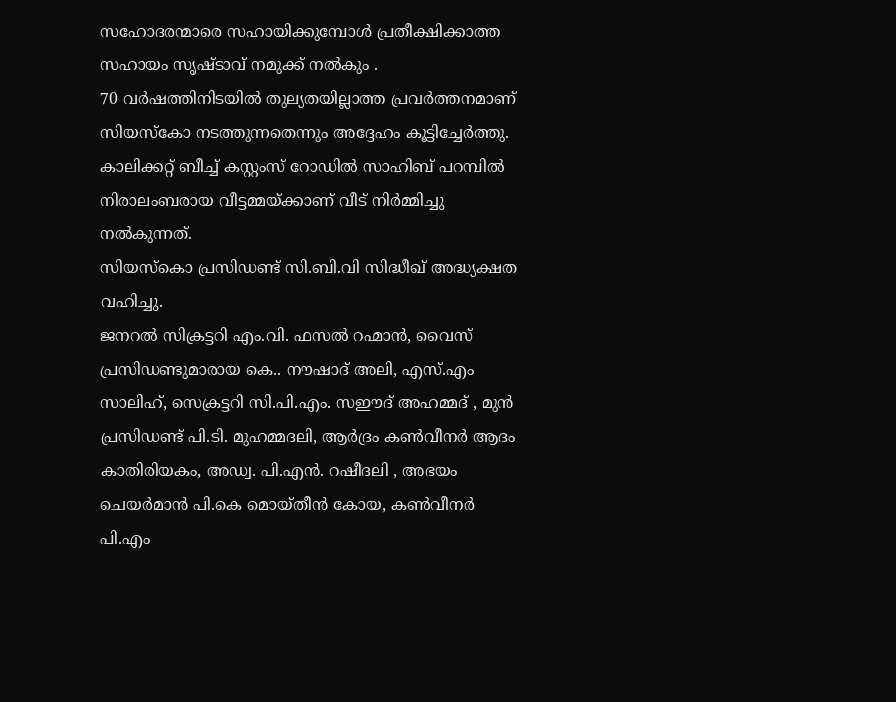സഹോദരന്മാരെ സഹായിക്കുമ്പോൾ പ്രതീക്ഷിക്കാത്ത സഹായം സൃഷ്ടാവ് നമുക്ക് നൽകും .
70 വർഷത്തിനിടയിൽ തുല്യതയില്ലാത്ത പ്രവർത്തനമാണ് സിയസ്കോ നടത്തുന്നതെന്നും അദ്ദേഹം കൂട്ടിച്ചേർത്തു.
കാലിക്കറ്റ് ബീച്ച് കസ്റ്റംസ് റോഡിൽ സാഹിബ് പറമ്പിൽ നിരാലംബരായ വീട്ടമ്മയ്ക്കാണ് വീട് നിർമ്മിച്ചു നൽകുന്നത്.
സിയസ്കൊ പ്രസിഡണ്ട് സി.ബി.വി സിദ്ധീഖ് അദ്ധ്യക്ഷത വഹിച്ചു.
ജനറൽ സിക്രട്ടറി എം.വി. ഫസൽ റഹ്മാൻ, വൈസ് പ്രസിഡണ്ടുമാരായ കെ.. നൗഷാദ് അലി, എസ്.എം സാലിഹ്, സെക്രട്ടറി സി.പി.എം. സഈദ് അഹമ്മദ് , മുൻ പ്രസിഡണ്ട് പി.ടി. മുഹമ്മദലി, ആർദ്രം കൺവീനർ ആദം കാതിരിയകം, അഡ്വ. പി.എൻ. റഷീദലി , അഭയം ചെയർമാൻ പി.കെ മൊയ്തീൻ കോയ, കൺവീനർ പി.എം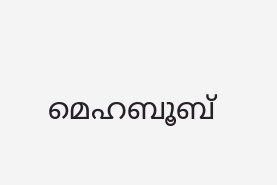മെഹബൂബ്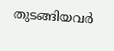തുടങ്ങിയവർ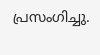പ്രസംഗിച്ചു.